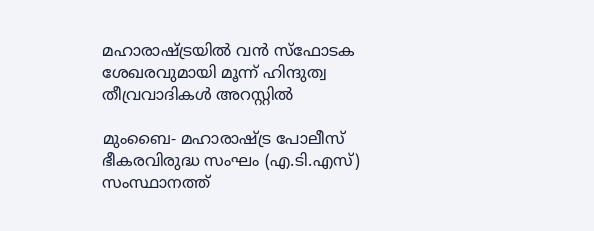മഹാരാഷ്ട്രയില്‍ വന്‍ സ്‌ഫോടക ശേഖരവുമായി മൂന്ന്‌ ഹിന്ദുത്വ തീവ്രവാദികള്‍ അറസ്റ്റില്‍

മുംബൈ- മഹാരാഷ്ട്ര പോലീസ് ഭീകരവിരുദ്ധ സംഘം (എ.ടി.എസ്) സംസ്ഥാനത്ത്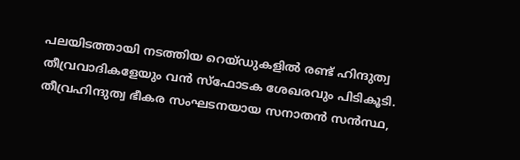പലയിടത്തായി നടത്തിയ റെയ്ഡുകളില്‍ രണ്ട് ഹിന്ദുത്വ തീവ്രവാദികളേയും വന്‍ സ്‌ഫോടക ശേഖരവും പിടികൂടി. തീവ്രഹിന്ദുത്വ ഭീകര സംഘടനയായ സനാതന്‍ സന്‍സ്ഥ,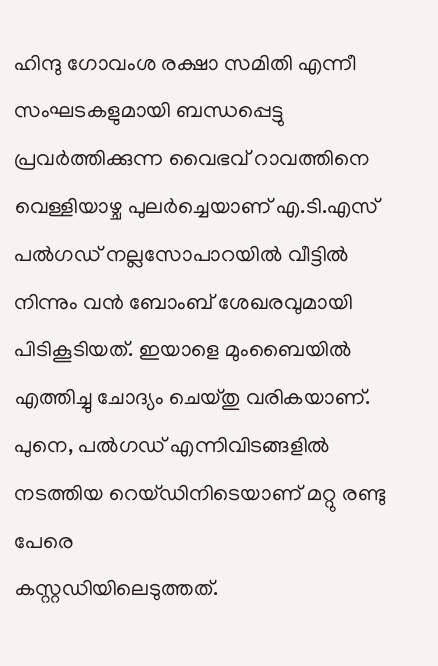ഹിന്ദു ഗോവംശ രക്ഷാ സമിതി എന്നീ സംഘടകളുമായി ബന്ധപ്പെട്ടു പ്രവര്‍ത്തിക്കുന്ന വൈഭവ് റാവത്തിനെ വെള്ളിയാഴ്ച പുലര്‍ച്ചെയാണ് എ.ടി.എസ് പല്‍ഗഡ് നല്ലസോപാറയില്‍ വീട്ടില്‍ നിന്നും വന്‍ ബോംബ് ശേഖരവുമായി പിടികൂടിയത്. ഇയാളെ മുംബൈയില്‍ എത്തിച്ചു ചോദ്യം ചെയ്തു വരികയാണ്. പുനെ, പല്‍ഗഡ് എന്നിവിടങ്ങളില്‍ നടത്തിയ റെയ്ഡിനിടെയാണ് മറ്റു രണ്ടു പേരെ
കസ്റ്റഡിയിലെടുത്തത്.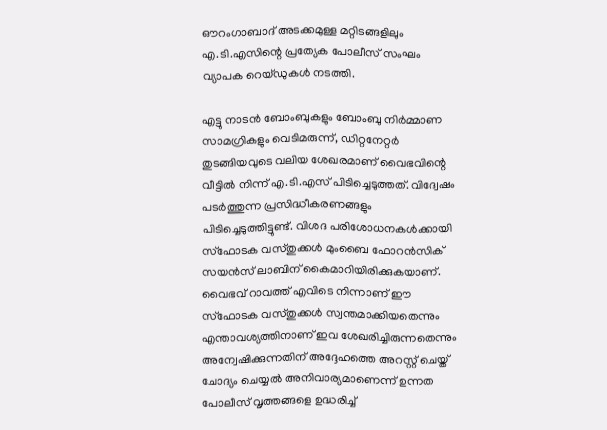ഔറംഗാബാദ് അടക്കമുള്ള മറ്റിടങ്ങളിലും എ.ടി.എസിന്റെ പ്രത്യേക പോലീസ് സംഘം വ്യാപക റെയ്ഡുകള്‍ നടത്തി.

എട്ടു നാടന്‍ ബോംബുകളും ബോംബു നിര്‍മ്മാണ സാമഗ്രികളും വെടിമരുന്ന്, ഡിറ്റനേറ്റര്‍ തുടങ്ങിയവുടെ വലിയ ശേഖരമാണ് വൈഭവിന്റെ വീട്ടില്‍ നിന്ന് എ.ടി.എസ് പിടിച്ചെടുത്തത്. വിദ്വേഷം പടര്‍ത്തുന്ന പ്രസിദ്ധീകരണങ്ങളും പിടിച്ചെടുത്തിട്ടുണ്ട്. വിശദ പരിശോധനകള്‍ക്കായി സ്‌ഫോടക വസ്തുക്കള്‍ മുംബൈ ഫോറന്‍സിക് സയന്‍സ് ലാബിന് കൈമാറിയിരിക്കുകയാണ്. വൈഭവ് റാവത്ത് എവിടെ നിന്നാണ് ഈ സ്‌ഫോടക വസ്തുക്കള്‍ സ്വന്തമാക്കിയതെന്നും എന്താവശ്യത്തിനാണ് ഇവ ശേഖരിച്ചിരുന്നതെന്നും അന്വേഷിക്കുന്നതിന് അദ്ദേഹത്തെ അറസ്റ്റ് ചെയ്ത് ചോദ്യം ചെയ്യല്‍ അനിവാര്യമാണെന്ന് ഉന്നത പോലീസ് വൃത്തങ്ങളെ ഉദ്ധരിച്ച്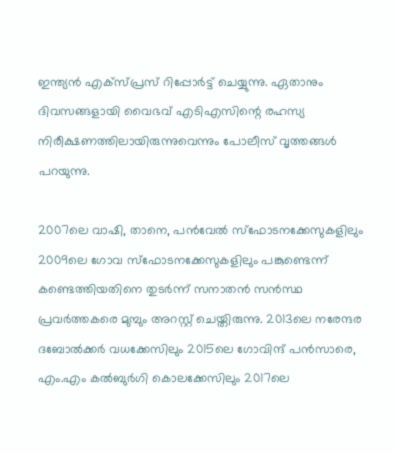ഇന്ത്യന്‍ എക്‌സ്പ്രസ് റിപ്പോര്‍ട്ട് ചെയ്യുന്നു. ഏതാനും ദിവസങ്ങളായി വൈഭവ് എടിഎസിന്റെ രഹസ്യ നിരീക്ഷണത്തിലായിരുന്നുവെന്നും പോലീസ് വൃത്തങ്ങള്‍ പറയുന്നു.

2007ലെ വാഷി, താനെ, പന്‍വേല്‍ സ്‌ഫോടനക്കേസുകളിലും 2009ലെ ഗോവ സ്‌ഫോടനക്കേസുകളിലും പങ്കുണ്ടെന്ന് കണ്ടെത്തിയതിനെ തുടര്‍ന്ന് സനാതന്‍ സന്‍സ്ഥ പ്രവര്‍ത്തകരെ മുമ്പും അറസ്റ്റ് ചെയ്തിരുന്നു. 2013ലെ നരേന്ദര ദബോല്‍ക്കര്‍ വധക്കേസിലും 2015ലെ ഗോവിന്ദ് പന്‍സാരെ, എം.എം കല്‍ബുര്‍ഗി കൊലക്കേസിലും 2017ലെ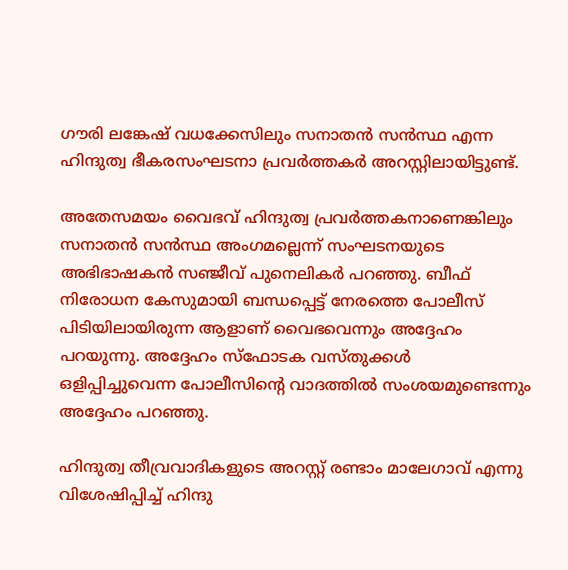ഗൗരി ലങ്കേഷ് വധക്കേസിലും സനാതന്‍ സന്‍സ്ഥ എന്ന ഹിന്ദുത്വ ഭീകരസംഘടനാ പ്രവര്‍ത്തകര്‍ അറസ്റ്റിലായിട്ടുണ്ട്.

അതേസമയം വൈഭവ് ഹിന്ദുത്വ പ്രവര്‍ത്തകനാണെങ്കിലും സനാതന്‍ സന്‍സ്ഥ അംഗമല്ലെന്ന് സംഘടനയുടെ അഭിഭാഷകന്‍ സഞ്ജീവ് പുനെലികര്‍ പറഞ്ഞു. ബീഫ് നിരോധന കേസുമായി ബന്ധപ്പെട്ട് നേരത്തെ പോലീസ് പിടിയിലായിരുന്ന ആളാണ് വൈഭവെന്നും അദ്ദേഹം പറയുന്നു. അദ്ദേഹം സ്‌ഫോടക വസ്തുക്കള്‍ ഒളിപ്പിച്ചുവെന്ന പോലീസിന്റെ വാദത്തില്‍ സംശയമുണ്ടെന്നും അദ്ദേഹം പറഞ്ഞു.

ഹിന്ദുത്വ തീവ്രവാദികളുടെ അറസ്റ്റ് രണ്ടാം മാലേഗാവ് എന്നു വിശേഷിപ്പിച്ച് ഹിന്ദു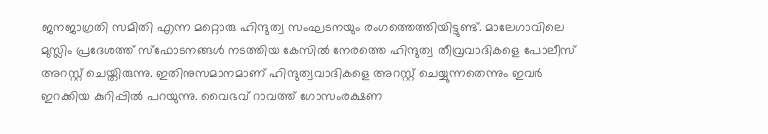ജനജാഗ്രതി സമിതി എന്ന മറ്റൊരു ഹിന്ദുത്വ സംഘടനയും രംഗത്തെത്തിയിട്ടുണ്ട്. മാലേഗാവിലെ മുസ്ലിം പ്രദേശത്ത് സ്‌ഫോടനങ്ങള്‍ നടത്തിയ കേസില്‍ നേരത്തെ ഹിന്ദുത്വ തീവ്രവാദികളെ പോലീസ് അറസ്റ്റ് ചെയ്തിരുന്നു. ഇതിനുസമാനമാണ് ഹിന്ദുത്വവാദികളെ അറസ്റ്റ് ചെയ്യുന്നതെന്നും ഇവര്‍ ഇറക്കിയ കുറിപ്പില്‍ പറയുന്നു. വൈഭവ് റാവത്ത് ഗോസംരക്ഷണ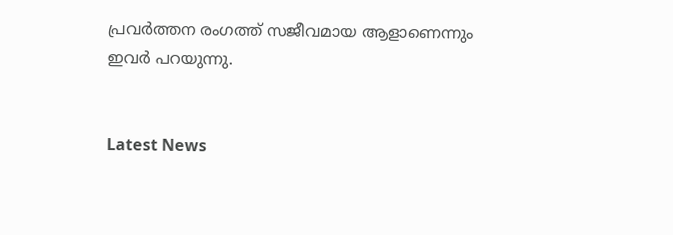പ്രവര്‍ത്തന രംഗത്ത് സജീവമായ ആളാണെന്നും ഇവര്‍ പറയുന്നു.


Latest News